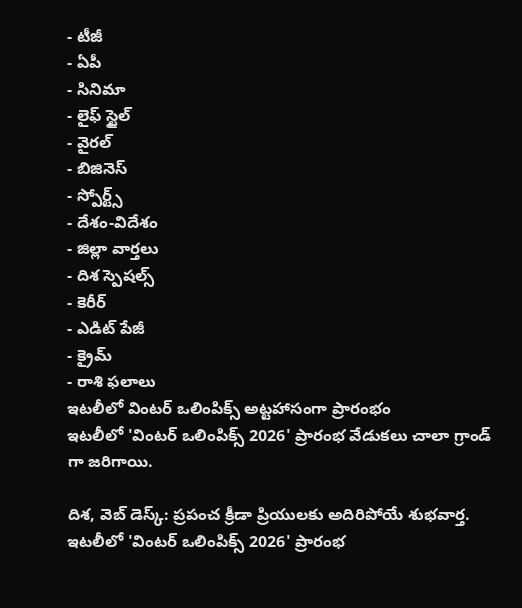- టీజీ
- ఏపీ
- సినిమా
- లైఫ్ స్టైల్
- వైరల్
- బిజినెస్
- స్పోర్ట్స్
- దేశం-విదేశం
- జిల్లా వార్తలు
- దిశ స్పెషల్స్
- కెరీర్
- ఎడిట్ పేజీ
- క్రైమ్
- రాశి ఫలాలు
ఇటలీలో వింటర్ ఒలింపిక్స్ అట్టహాసంగా ప్రారంభం
ఇటలీలో 'వింటర్ ఒలింపిక్స్ 2026' ప్రారంభ వేడుకలు చాలా గ్రాండ్ గా జరిగాయి.

దిశ, వెబ్ డెస్క్: ప్రపంచ క్రీడా ప్రియులకు అదిరిపోయే శుభవార్త. ఇటలీలో 'వింటర్ ఒలింపిక్స్ 2026' ప్రారంభ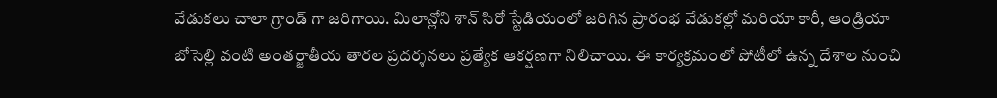వేడుకలు చాలా గ్రాండ్ గా జరిగాయి. మిలాన్లోని శాన్ సిరో స్టేడియంలో జరిగిన ప్రారంభ వేడుకల్లో మరియా కారీ, ఆండ్రియా బోసెల్లి వంటి అంతర్జాతీయ తారల ప్రదర్శనలు ప్రత్యేక ఆకర్షణగా నిలిచాయి. ఈ కార్యక్రమంలో పోటీలో ఉన్న దేశాల నుంచి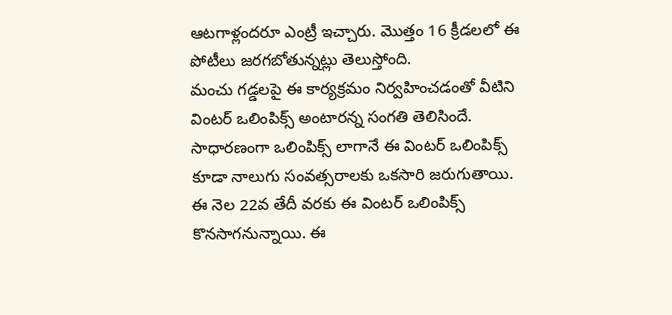ఆటగాళ్లందరూ ఎంట్రీ ఇచ్చారు. మొత్తం 16 క్రీడలలో ఈ పోటీలు జరగబోతున్నట్లు తెలుస్తోంది.
మంచు గడ్డలపై ఈ కార్యక్రమం నిర్వహించడంతో వీటిని వింటర్ ఒలింపిక్స్ అంటారన్న సంగతి తెలిసిందే. సాధారణంగా ఒలింపిక్స్ లాగానే ఈ వింటర్ ఒలింపిక్స్ కూడా నాలుగు సంవత్సరాలకు ఒకసారి జరుగుతాయి. ఈ నెల 22వ తేదీ వరకు ఈ వింటర్ ఒలింపిక్స్ కొనసాగనున్నాయి. ఈ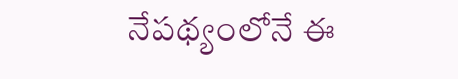నేపథ్యంలోనే ఈ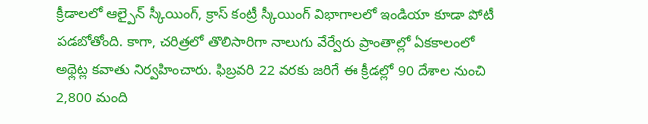క్రీడాలలో ఆల్పైన్ స్కీయింగ్, క్రాస్ కంట్రీ స్కీయింగ్ విభాగాలలో ఇండియా కూడా పోటీ పడబోతోంది. కాగా, చరిత్రలో తొలిసారిగా నాలుగు వేర్వేరు ప్రాంతాల్లో ఏకకాలంలో అథ్లెట్ల కవాతు నిర్వహించారు. ఫిబ్రవరి 22 వరకు జరిగే ఈ క్రీడల్లో 90 దేశాల నుంచి 2,800 మంది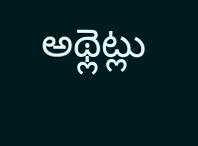అథ్లెట్లు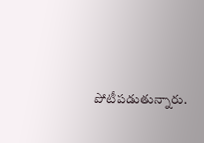పోటీపడుతున్నారు.